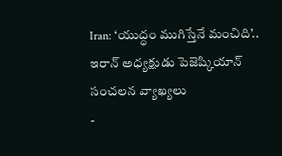Iran: ‘యుద్ధం ముగిస్తేనే మంచిది’.. ఇరాన్ అధ్యక్షుడు పెజెష్కియాన్ సంచలన వ్యాఖ్యలు
-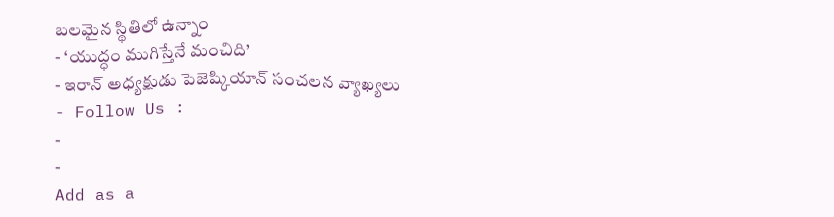బలమైన స్థితిలో ఉన్నాం
- ‘యుద్ధం ముగిస్తేనే మంచిది’
- ఇరాన్ అధ్యక్షుడు పెజెష్కియాన్ సంచలన వ్యాఖ్యలు
- Follow Us :
-
-
Add as a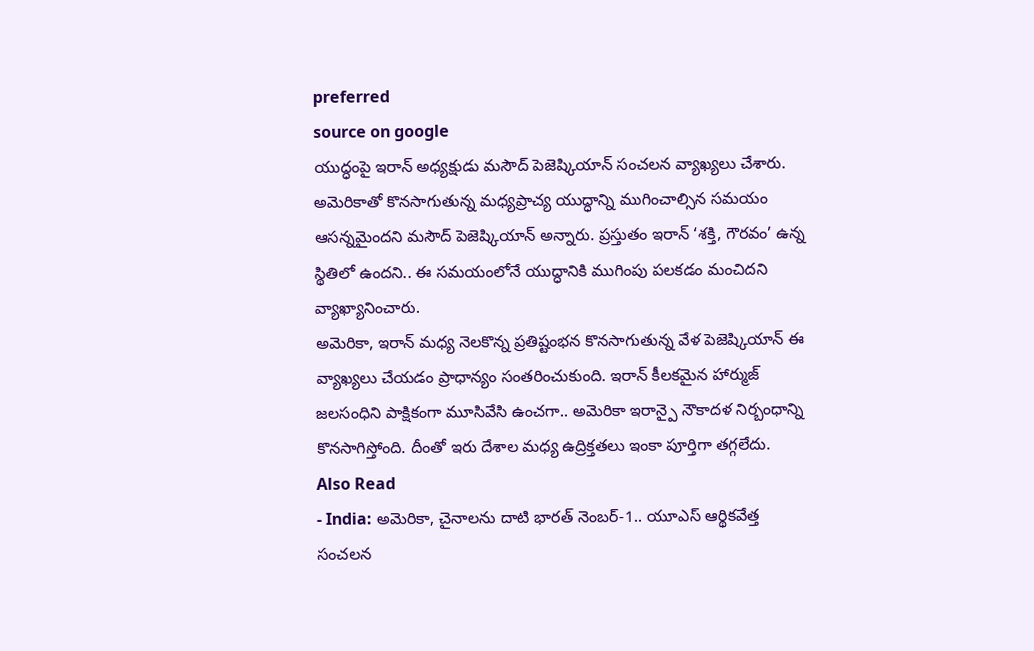preferred
source on google
యుద్ధంపై ఇరాన్ అధ్యక్షుడు మసౌద్ పెజెష్కియాన్ సంచలన వ్యాఖ్యలు చేశారు. అమెరికాతో కొనసాగుతున్న మధ్యప్రాచ్య యుద్ధాన్ని ముగించాల్సిన సమయం ఆసన్నమైందని మసౌద్ పెజెష్కియాన్ అన్నారు. ప్రస్తుతం ఇరాన్ ‘శక్తి, గౌరవం’ ఉన్న స్థితిలో ఉందని.. ఈ సమయంలోనే యుద్ధానికి ముగింపు పలకడం మంచిదని వ్యాఖ్యానించారు.
అమెరికా, ఇరాన్ మధ్య నెలకొన్న ప్రతిష్టంభన కొనసాగుతున్న వేళ పెజెష్కియాన్ ఈ వ్యాఖ్యలు చేయడం ప్రాధాన్యం సంతరించుకుంది. ఇరాన్ కీలకమైన హార్ముజ్ జలసంధిని పాక్షికంగా మూసివేసి ఉంచగా.. అమెరికా ఇరాన్పై నౌకాదళ నిర్బంధాన్ని కొనసాగిస్తోంది. దీంతో ఇరు దేశాల మధ్య ఉద్రిక్తతలు ఇంకా పూర్తిగా తగ్గలేదు.
Also Read
- India: అమెరికా, చైనాలను దాటి భారత్ నెంబర్-1.. యూఎస్ ఆర్థికవేత్త సంచలన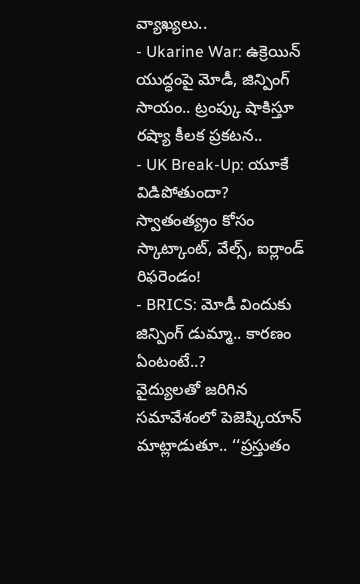వ్యాఖ్యలు..
- Ukarine War: ఉక్రెయిన్ యుద్ధంపై మోడీ, జిన్పింగ్ సాయం.. ట్రంప్కు షాకిస్తూ రష్యా కీలక ప్రకటన..
- UK Break-Up: యూకే విడిపోతుందా? స్వాతంత్య్రం కోసం స్కాట్కాంట్, వేల్స్, ఐర్లాండ్ రిఫరెండం!
- BRICS: మోడీ విందుకు జిన్పింగ్ డుమ్మా.. కారణం ఏంటంటే..?
వైద్యులతో జరిగిన సమావేశంలో పెజెష్కియాన్ మాట్లాడుతూ.. ‘‘ప్రస్తుతం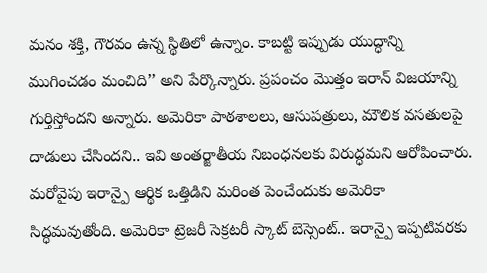మనం శక్తి, గౌరవం ఉన్న స్థితిలో ఉన్నాం. కాబట్టి ఇప్పుడు యుద్ధాన్ని ముగించడం మంచిది’’ అని పేర్కొన్నారు. ప్రపంచం మొత్తం ఇరాన్ విజయాన్ని గుర్తిస్తోందని అన్నారు. అమెరికా పాఠశాలలు, ఆసుపత్రులు, మౌలిక వసతులపై దాడులు చేసిందని.. ఇవి అంతర్జాతీయ నిబంధనలకు విరుద్ధమని ఆరోపించారు.
మరోవైపు ఇరాన్పై ఆర్థిక ఒత్తిడిని మరింత పెంచేందుకు అమెరికా సిద్ధమవుతోంది. అమెరికా ట్రెజరీ సెక్రటరీ స్కాట్ బెస్సెంట్.. ఇరాన్పై ఇప్పటివరకు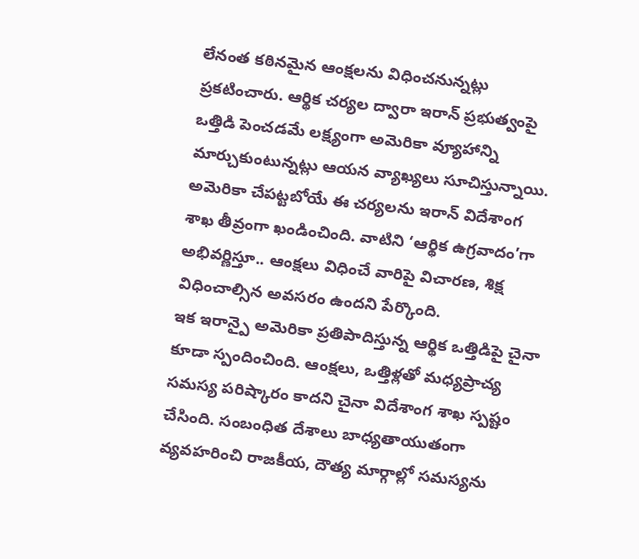లేనంత కఠినమైన ఆంక్షలను విధించనున్నట్లు ప్రకటించారు. ఆర్థిక చర్యల ద్వారా ఇరాన్ ప్రభుత్వంపై ఒత్తిడి పెంచడమే లక్ష్యంగా అమెరికా వ్యూహాన్ని మార్చుకుంటున్నట్లు ఆయన వ్యాఖ్యలు సూచిస్తున్నాయి.
అమెరికా చేపట్టబోయే ఈ చర్యలను ఇరాన్ విదేశాంగ శాఖ తీవ్రంగా ఖండించింది. వాటిని ‘ఆర్థిక ఉగ్రవాదం’గా అభివర్ణిస్తూ.. ఆంక్షలు విధించే వారిపై విచారణ, శిక్ష విధించాల్సిన అవసరం ఉందని పేర్కొంది.
ఇక ఇరాన్పై అమెరికా ప్రతిపాదిస్తున్న ఆర్థిక ఒత్తిడిపై చైనా కూడా స్పందించింది. ఆంక్షలు, ఒత్తిళ్లతో మధ్యప్రాచ్య సమస్య పరిష్కారం కాదని చైనా విదేశాంగ శాఖ స్పష్టం చేసింది. సంబంధిత దేశాలు బాధ్యతాయుతంగా వ్యవహరించి రాజకీయ, దౌత్య మార్గాల్లో సమస్యను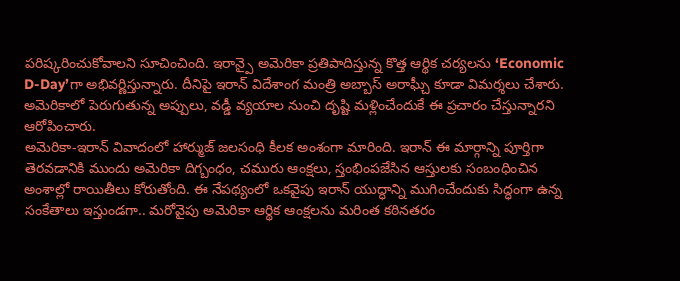పరిష్కరించుకోవాలని సూచించింది. ఇరాన్పై అమెరికా ప్రతిపాదిస్తున్న కొత్త ఆర్థిక చర్యలను ‘Economic D-Day’గా అభివర్ణిస్తున్నారు. దీనిపై ఇరాన్ విదేశాంగ మంత్రి అబ్బాస్ అరాఘ్చీ కూడా విమర్శలు చేశారు. అమెరికాలో పెరుగుతున్న అప్పులు, వడ్డీ వ్యయాల నుంచి దృష్టి మళ్లించేందుకే ఈ ప్రచారం చేస్తున్నారని ఆరోపించారు.
అమెరికా-ఇరాన్ వివాదంలో హార్ముజ్ జలసంధి కీలక అంశంగా మారింది. ఇరాన్ ఈ మార్గాన్ని పూర్తిగా తెరవడానికి ముందు అమెరికా దిగ్బంధం, చమురు ఆంక్షలు, స్తంభింపజేసిన ఆస్తులకు సంబంధించిన అంశాల్లో రాయితీలు కోరుతోంది. ఈ నేపథ్యంలో ఒకవైపు ఇరాన్ యుద్ధాన్ని ముగించేందుకు సిద్ధంగా ఉన్న సంకేతాలు ఇస్తుండగా.. మరోవైపు అమెరికా ఆర్థిక ఆంక్షలను మరింత కఠినతరం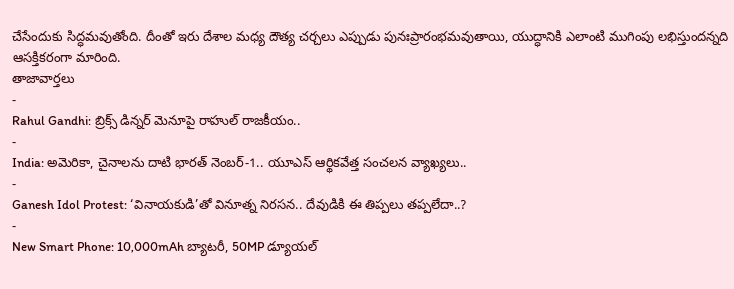చేసేందుకు సిద్ధమవుతోంది. దీంతో ఇరు దేశాల మధ్య దౌత్య చర్చలు ఎప్పుడు పునఃప్రారంభమవుతాయి, యుద్ధానికి ఎలాంటి ముగింపు లభిస్తుందన్నది ఆసక్తికరంగా మారింది.
తాజావార్తలు
-
Rahul Gandhi: బ్రిక్స్ డిన్నర్ మెనూపై రాహుల్ రాజకీయం..
-
India: అమెరికా, చైనాలను దాటి భారత్ నెంబర్-1.. యూఎస్ ఆర్థికవేత్త సంచలన వ్యాఖ్యలు..
-
Ganesh Idol Protest: ‘వినాయకుడి’తో వినూత్న నిరసన.. దేవుడికి ఈ తిప్పలు తప్పలేదా..?
-
New Smart Phone: 10,000mAh బ్యాటరీ, 50MP డ్యూయల్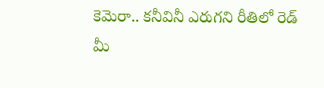కెమెరా.. కనీవినీ ఎరుగని రీతిలో రెడ్ మీ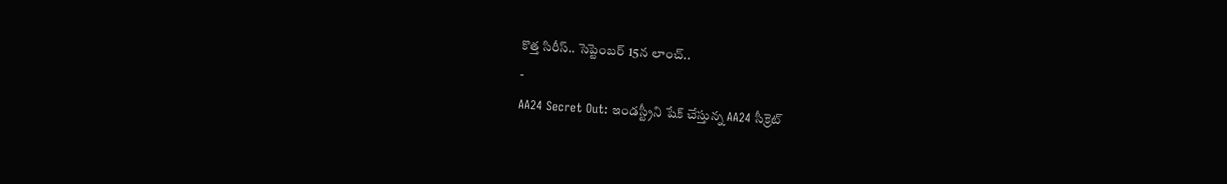కొత్త సిరీస్.. సెప్టెంబర్ 15న లాంచ్..
-
AA24 Secret Out: ఇండస్ట్రీని షేక్ చేస్తున్న AA24 సీక్రెట్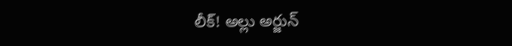లీక్! అల్లు అర్జున్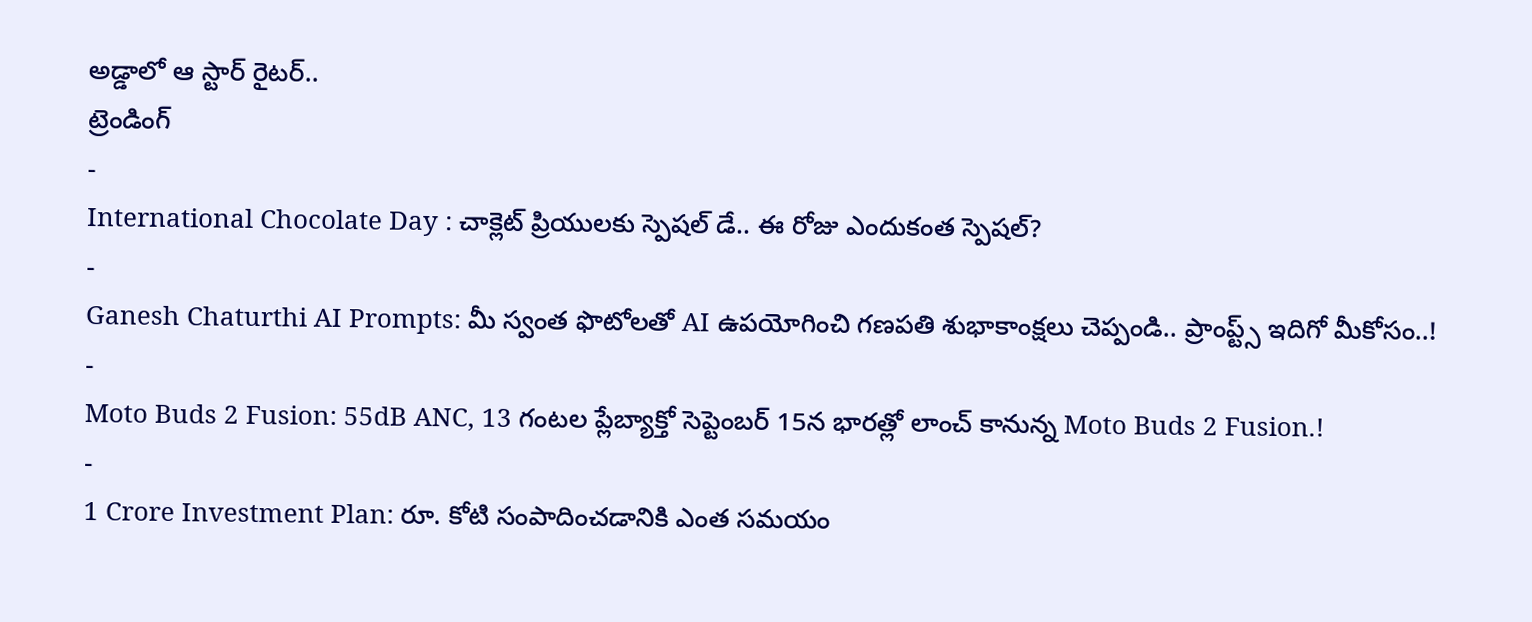అడ్డాలో ఆ స్టార్ రైటర్..
ట్రెండింగ్
-
International Chocolate Day : చాక్లెట్ ప్రియులకు స్పెషల్ డే.. ఈ రోజు ఎందుకంత స్పెషల్?
-
Ganesh Chaturthi AI Prompts: మీ స్వంత ఫొటోలతో AI ఉపయోగించి గణపతి శుభాకాంక్షలు చెప్పండి.. ప్రాంప్ట్స్ ఇదిగో మీకోసం..!
-
Moto Buds 2 Fusion: 55dB ANC, 13 గంటల ప్లేబ్యాక్తో సెప్టెంబర్ 15న భారత్లో లాంచ్ కానున్న Moto Buds 2 Fusion.!
-
1 Crore Investment Plan: రూ. కోటి సంపాదించడానికి ఎంత సమయం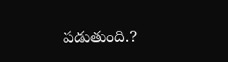పడుతుంది.?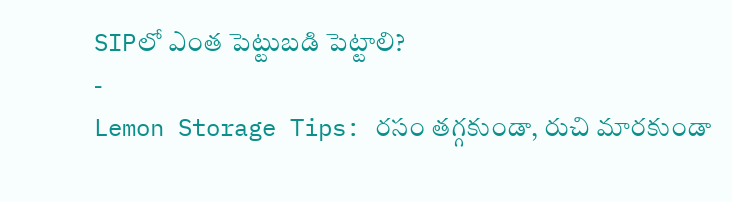SIPలో ఎంత పెట్టుబడి పెట్టాలి?
-
Lemon Storage Tips: రసం తగ్గకుండా, రుచి మారకుండా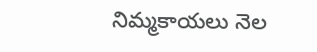నిమ్మకాయలు నెల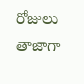రోజులు తాజాగా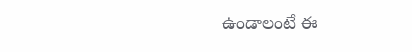ఉండాలంటే ఈ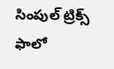సింపుల్ ట్రిక్స్ ఫాలో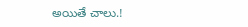అయితే చాలు.!